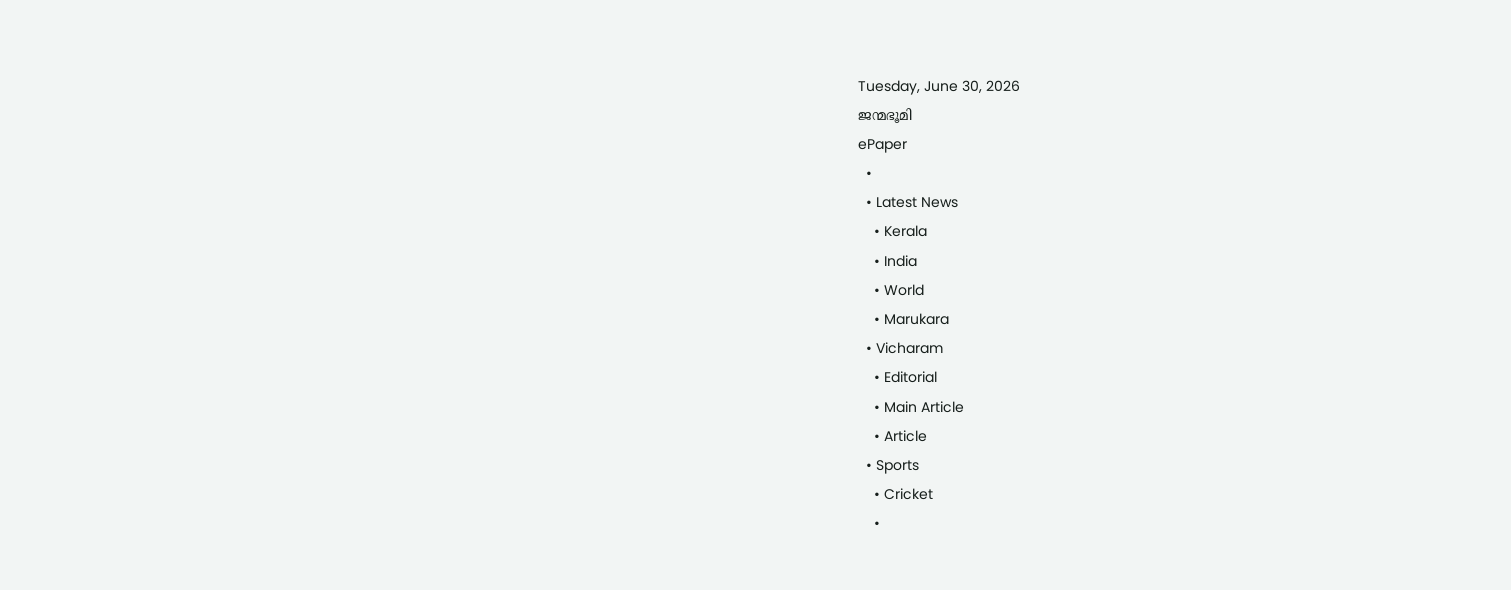Tuesday, June 30, 2026
ജന്മഭൂമി
ePaper
  •
  • Latest News
    • Kerala
    • India
    • World
    • Marukara
  • Vicharam
    • Editorial
    • Main Article
    • Article
  • Sports
    • Cricket
    •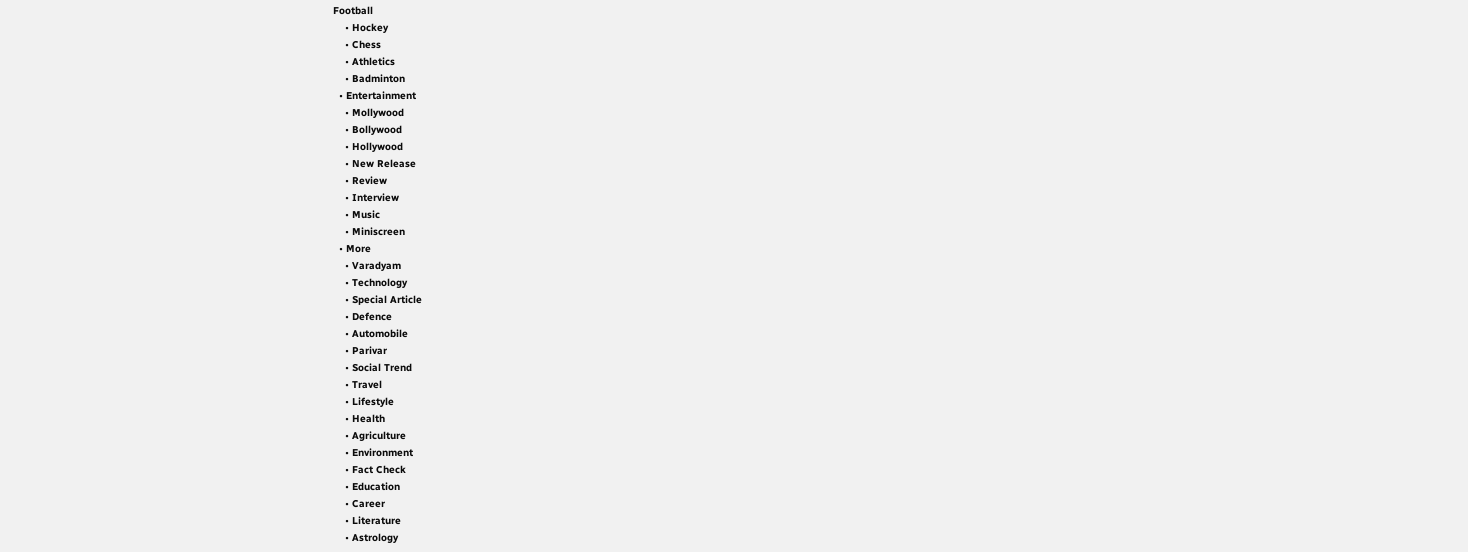Football
    • Hockey
    • Chess
    • Athletics
    • Badminton
  • Entertainment
    • Mollywood
    • Bollywood
    • Hollywood
    • New Release
    • Review
    • Interview
    • Music
    • Miniscreen
  • More
    • Varadyam
    • Technology
    • Special Article
    • Defence
    • Automobile
    • Parivar
    • Social Trend
    • Travel
    • Lifestyle
    • Health
    • Agriculture
    • Environment
    • Fact Check
    • Education
    • Career
    • Literature
    • Astrology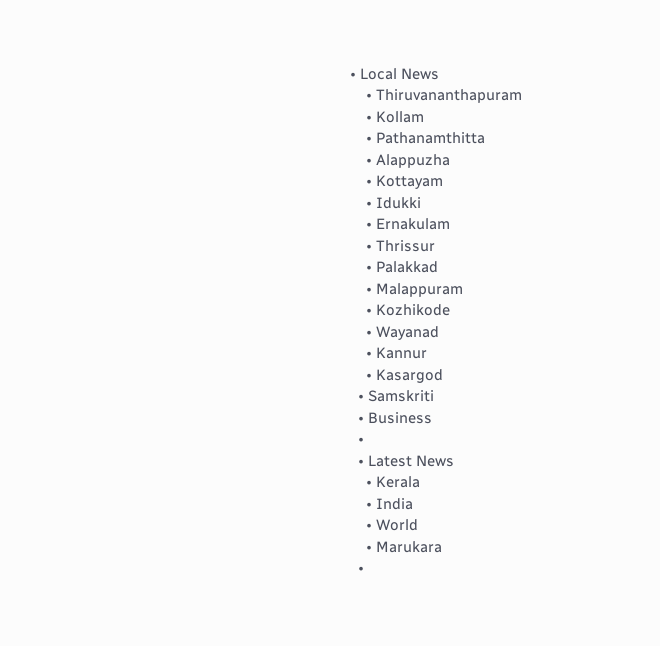• Local News
    • Thiruvananthapuram
    • Kollam
    • Pathanamthitta
    • Alappuzha
    • Kottayam
    • Idukki
    • Ernakulam
    • Thrissur
    • Palakkad
    • Malappuram
    • Kozhikode
    • Wayanad
    • Kannur
    • Kasargod
  • Samskriti
  • Business
  •
  • Latest News
    • Kerala
    • India
    • World
    • Marukara
  •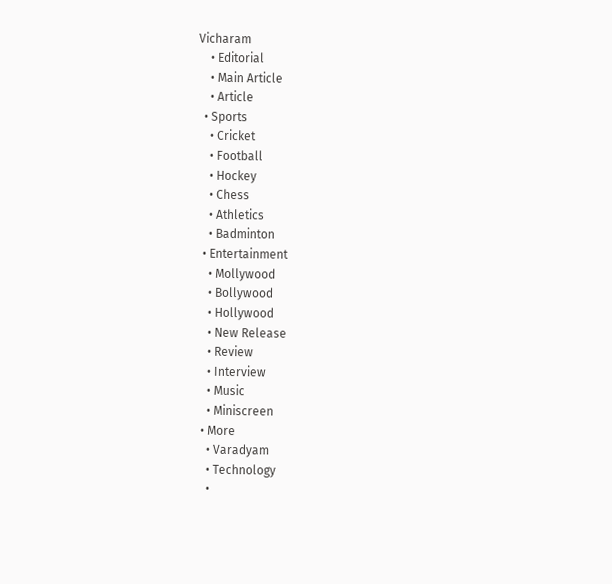Vicharam
    • Editorial
    • Main Article
    • Article
  • Sports
    • Cricket
    • Football
    • Hockey
    • Chess
    • Athletics
    • Badminton
  • Entertainment
    • Mollywood
    • Bollywood
    • Hollywood
    • New Release
    • Review
    • Interview
    • Music
    • Miniscreen
  • More
    • Varadyam
    • Technology
    •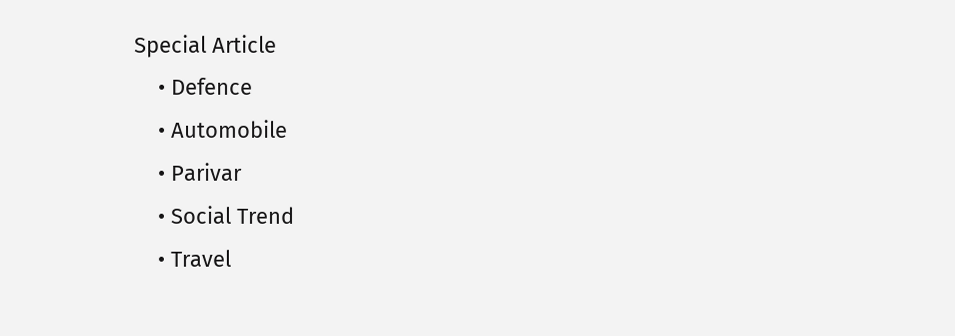Special Article
    • Defence
    • Automobile
    • Parivar
    • Social Trend
    • Travel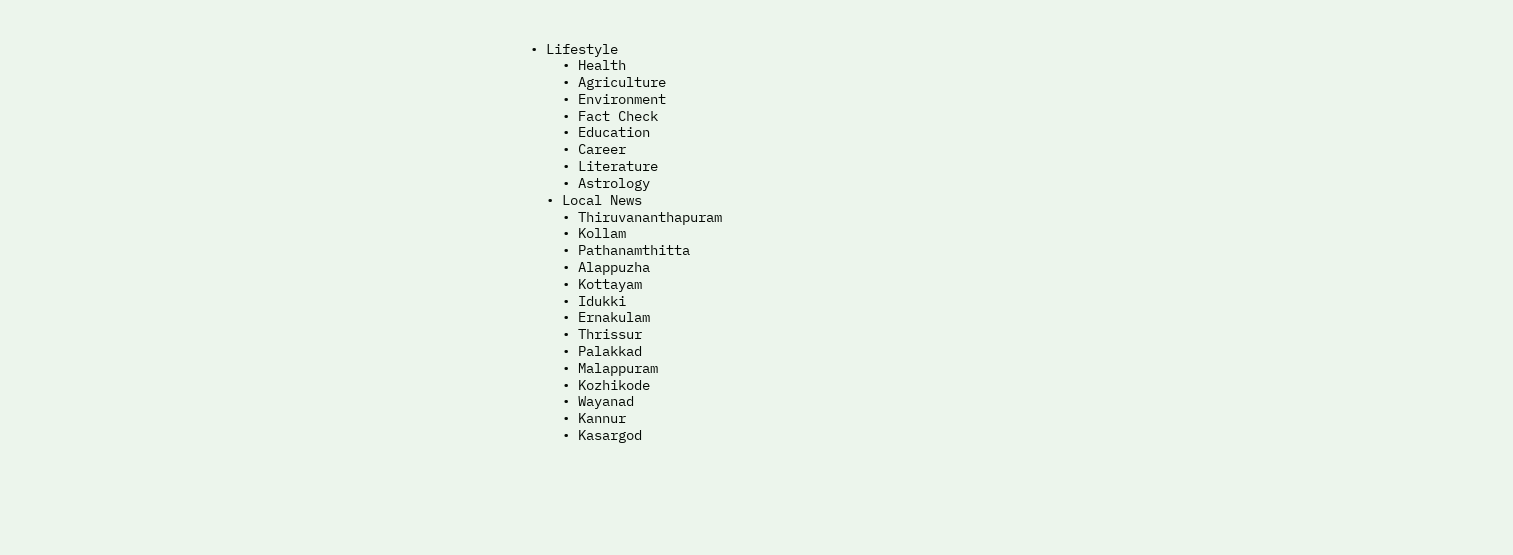• Lifestyle
    • Health
    • Agriculture
    • Environment
    • Fact Check
    • Education
    • Career
    • Literature
    • Astrology
  • Local News
    • Thiruvananthapuram
    • Kollam
    • Pathanamthitta
    • Alappuzha
    • Kottayam
    • Idukki
    • Ernakulam
    • Thrissur
    • Palakkad
    • Malappuram
    • Kozhikode
    • Wayanad
    • Kannur
    • Kasargod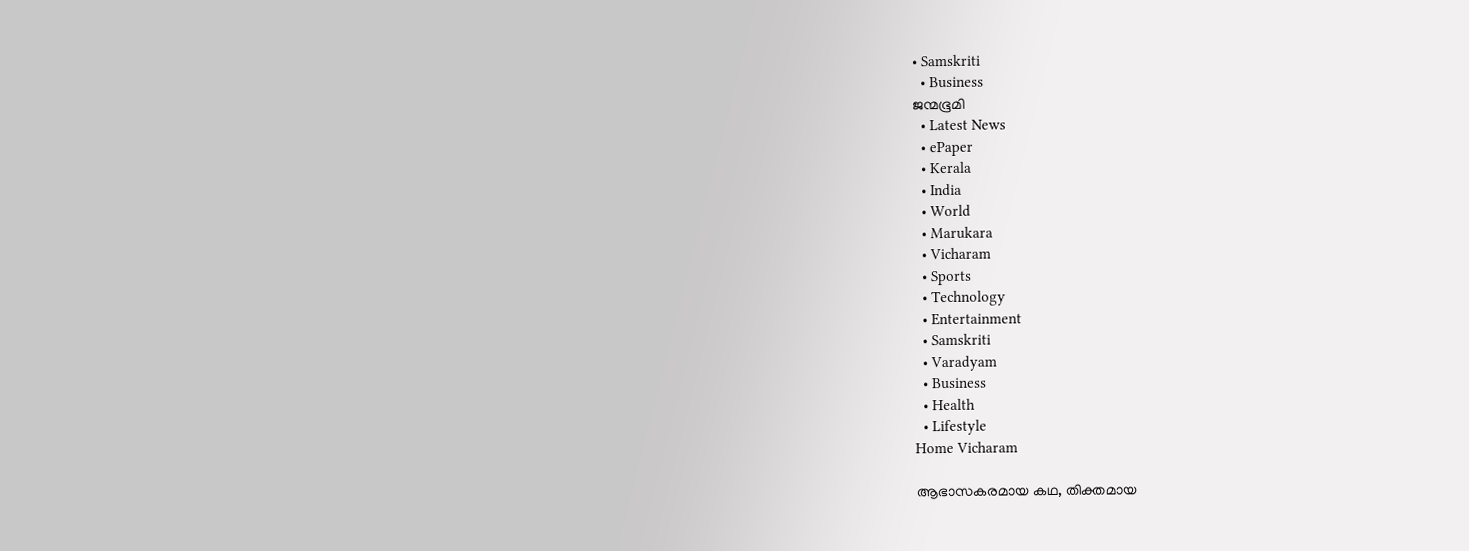• Samskriti
  • Business
ജന്മഭൂമി
  • Latest News
  • ePaper
  • Kerala
  • India
  • World
  • Marukara
  • Vicharam
  • Sports
  • Technology
  • Entertainment
  • Samskriti
  • Varadyam
  • Business
  • Health
  • Lifestyle
Home Vicharam

ആഭാസകരമായ കഥ, തിക്തമായ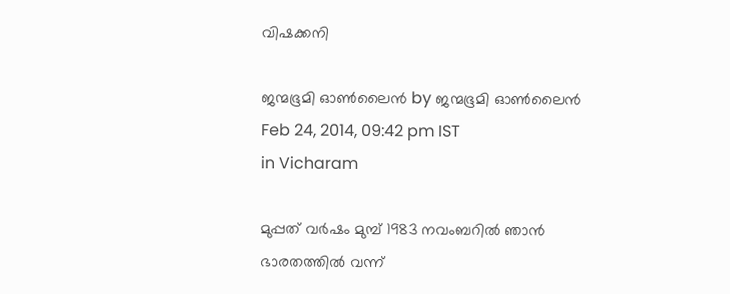വിഷക്കനി

ജന്മഭൂമി ഓണ്‍ലൈന്‍ by ജന്മഭൂമി ഓണ്‍ലൈന്‍
Feb 24, 2014, 09:42 pm IST
in Vicharam

മുപ്പത് വര്‍ഷം മുമ്പ് 1983 നവംബറില്‍ ഞാന്‍ ഭാരതത്തില്‍ വന്ന്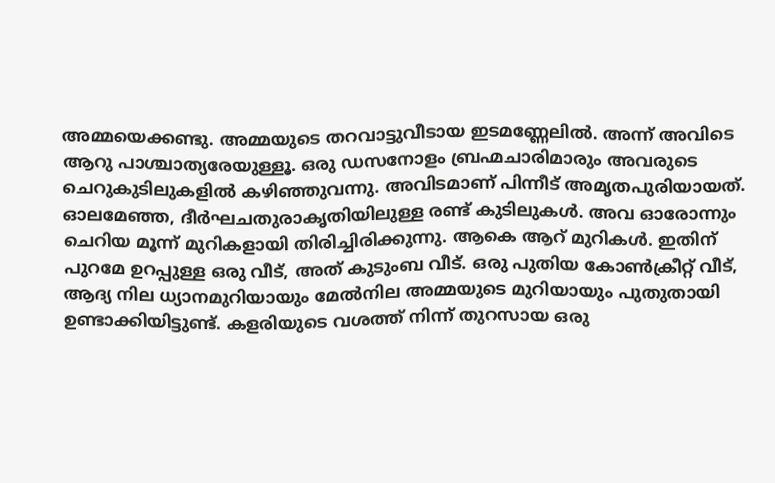അമ്മയെക്കണ്ടു. അമ്മയുടെ തറവാട്ടുവീടായ ഇടമണ്ണേലില്‍. അന്ന് അവിടെ ആറു പാശ്ചാത്യരേയുള്ളൂ. ഒരു ഡസനോളം ബ്രഹ്മചാരിമാരും അവരുടെ ചെറുകുടിലുകളില്‍ കഴിഞ്ഞുവന്നു. അവിടമാണ് പിന്നീട് അമൃതപുരിയായത്. ഓലമേഞ്ഞ, ദീര്‍ഘചതുരാകൃതിയിലുള്ള രണ്ട് കുടിലുകള്‍. അവ ഓരോന്നും ചെറിയ മൂന്ന് മുറികളായി തിരിച്ചിരിക്കുന്നു. ആകെ ആറ് മുറികള്‍. ഇതിന് പുറമേ ഉറപ്പുള്ള ഒരു വീട്, അത് കുടുംബ വീട്. ഒരു പുതിയ കോണ്‍ക്രീറ്റ് വീട്, ആദ്യ നില ധ്യാനമുറിയായും മേല്‍നില അമ്മയുടെ മുറിയായും പുതുതായി ഉണ്ടാക്കിയിട്ടുണ്ട്. കളരിയുടെ വശത്ത് നിന്ന് തുറസായ ഒരു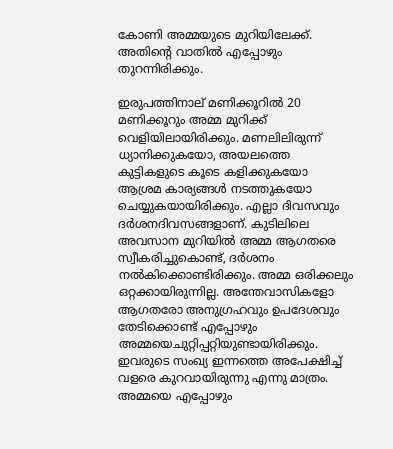കോണി അമ്മയുടെ മുറിയിലേക്ക്.  അതിന്റെ വാതില്‍ എപ്പോഴും തുറന്നിരിക്കും.

ഇരുപത്തിനാല് മണിക്കൂറില്‍ 20 മണിക്കൂറും അമ്മ മുറിക്ക് വെളിയിലായിരിക്കും. മണലിലിരുന്ന് ധ്യാനിക്കുകയോ, അയലത്തെ കുട്ടികളുടെ കൂടെ കളിക്കുകയോ ആശ്രമ കാര്യങ്ങള്‍ നടത്തുകയോ ചെയ്യുകയായിരിക്കും. എല്ലാ ദിവസവും ദര്‍ശനദിവസങ്ങളാണ്. കുടിലിലെ അവസാന മുറിയില്‍ അമ്മ ആഗതരെ സ്വീകരിച്ചുകൊണ്ട്, ദര്‍ശനം നല്‍കിക്കൊണ്ടിരിക്കും. അമ്മ ഒരിക്കലും ഒറ്റക്കായിരുന്നില്ല. അന്തേവാസികളോ ആഗതരോ അനുഗ്രഹവും ഉപദേശവും തേടിക്കൊണ്ട് എപ്പോഴും അമ്മയെചുറ്റിപ്പറ്റിയുണ്ടായിരിക്കും. ഇവരുടെ സംഖ്യ ഇന്നത്തെ അപേക്ഷിച്ച് വളരെ കുറവായിരുന്നു എന്നു മാത്രം. അമ്മയെ എപ്പോഴും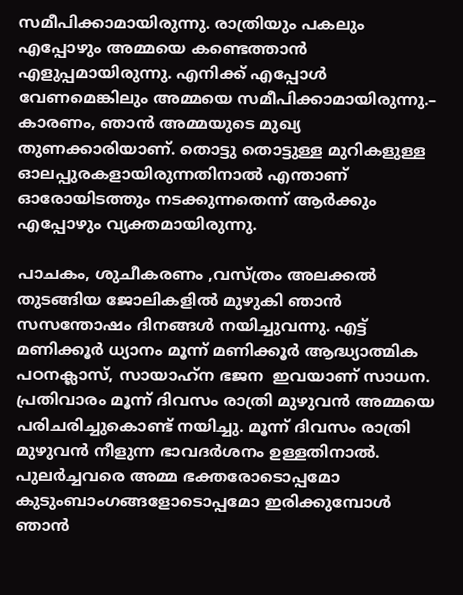സമീപിക്കാമായിരുന്നു. രാത്രിയും പകലും എപ്പോഴും അമ്മയെ കണ്ടെത്താന്‍ എളുപ്പമായിരുന്നു. എനിക്ക് എപ്പോള്‍ വേണമെങ്കിലും അമ്മയെ സമീപിക്കാമായിരുന്നു.– കാരണം, ഞാന്‍ അമ്മയുടെ മുഖ്യ തുണക്കാരിയാണ്. തൊട്ടു തൊട്ടുള്ള മുറികളുള്ള ഓലപ്പുരകളായിരുന്നതിനാല്‍ എന്താണ് ഓരോയിടത്തും നടക്കുന്നതെന്ന് ആര്‍ക്കും എപ്പോഴും വ്യക്തമായിരുന്നു.

പാചകം, ശുചീകരണം ,വസ്ത്രം അലക്കല്‍ തുടങ്ങിയ ജോലികളില്‍ മുഴുകി ഞാന്‍ സസന്തോഷം ദിനങ്ങള്‍ നയിച്ചുവന്നു. എട്ട് മണിക്കൂര്‍ ധ്യാനം മൂന്ന് മണിക്കൂര്‍ ആദ്ധ്യാത്മിക പഠനക്ലാസ്, സായാഹ്‌ന ഭജന  ഇവയാണ് സാധന. പ്രതിവാരം മൂന്ന് ദിവസം രാത്രി മുഴുവന്‍ അമ്മയെ പരിചരിച്ചുകൊണ്ട് നയിച്ചു. മൂന്ന് ദിവസം രാത്രി മുഴുവന്‍ നീളുന്ന ഭാവദര്‍ശനം ഉള്ളതിനാല്‍. പുലര്‍ച്ചവരെ അമ്മ ഭക്തരോടൊപ്പമോ കുടുംബാംഗങ്ങളോടൊപ്പമോ ഇരിക്കുമ്പോള്‍ ഞാന്‍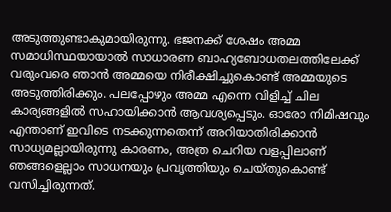അടുത്തുണ്ടാകുമായിരുന്നു. ഭജനക്ക് ശേഷം അമ്മ സമാധിസ്ഥയായാല്‍ സാധാരണ ബാഹ്യബോധതലത്തിലേക്ക് വരുംവരെ ഞാന്‍ അമ്മയെ നിരീക്ഷിച്ചുകൊണ്ട് അമ്മയുടെ അടുത്തിരിക്കും. പലപ്പോഴും അമ്മ എന്നെ വിളിച്ച് ചില കാര്യങ്ങളില്‍ സഹായിക്കാന്‍ ആവശ്യപ്പെടും. ഓരോ നിമിഷവും എന്താണ് ഇവിടെ നടക്കുന്നതെന്ന് അറിയാതിരിക്കാന്‍ സാധ്യമല്ലായിരുന്നു കാരണം, അത്ര ചെറിയ വളപ്പിലാണ് ഞങ്ങളെല്ലാം സാധനയും പ്രവൃത്തിയും ചെയ്തുകൊണ്ട് വസിച്ചിരുന്നത്.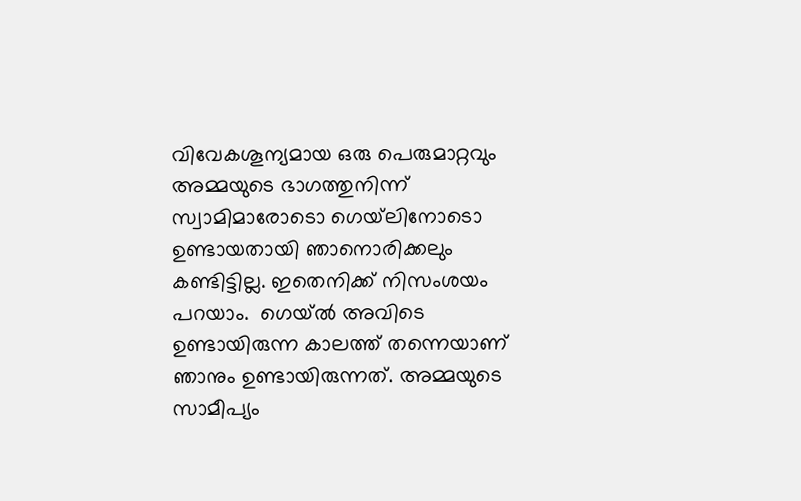വിവേകശൂന്യമായ ഒരു പെരുമാറ്റവും അമ്മയുടെ ഭാഗത്തുനിന്ന് സ്വാമിമാരോടൊ ഗെയ്‌ലിനോടൊ ഉണ്ടായതായി ഞാനൊരിക്കലും കണ്ടിട്ടില്ല. ഇതെനിക്ക് നിസംശയം പറയാം.  ഗെയ്ല്‍ അവിടെ ഉണ്ടായിരുന്ന കാലത്ത് തന്നെയാണ് ഞാനും ഉണ്ടായിരുന്നത്. അമ്മയുടെ സാമീപ്യം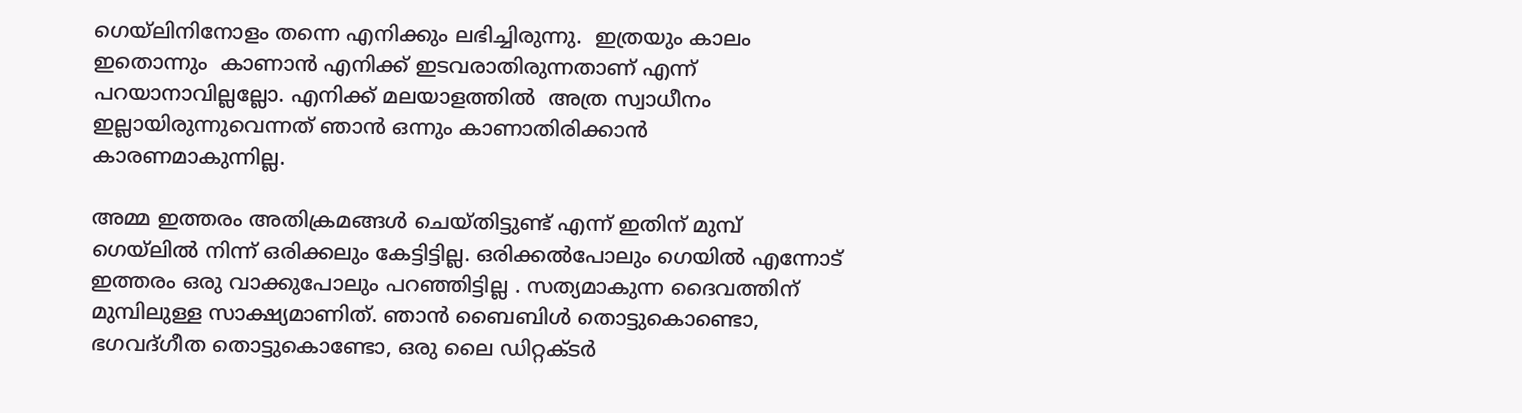ഗെയ്‌ലിനിനോളം തന്നെ എനിക്കും ലഭിച്ചിരുന്നു.  ഇത്രയും കാലം ഇതൊന്നും  കാണാന്‍ എനിക്ക് ഇടവരാതിരുന്നതാണ് എന്ന് പറയാനാവില്ലല്ലോ. എനിക്ക് മലയാളത്തില്‍  അത്ര സ്വാധീനം ഇല്ലായിരുന്നുവെന്നത് ഞാന്‍ ഒന്നും കാണാതിരിക്കാന്‍  കാരണമാകുന്നില്ല.

അമ്മ ഇത്തരം അതിക്രമങ്ങള്‍ ചെയ്തിട്ടുണ്ട് എന്ന് ഇതിന് മുമ്പ് ഗെയ്‌ലില്‍ നിന്ന് ഒരിക്കലും കേട്ടിട്ടില്ല. ഒരിക്കല്‍പോലും ഗെയില്‍ എന്നോട് ഇത്തരം ഒരു വാക്കുപോലും പറഞ്ഞിട്ടില്ല . സത്യമാകുന്ന ദൈവത്തിന് മുമ്പിലുള്ള സാക്ഷ്യമാണിത്. ഞാന്‍ ബൈബിള്‍ തൊട്ടുകൊണ്ടൊ, ഭഗവദ്ഗീത തൊട്ടുകൊണ്ടോ, ഒരു ലൈ ഡിറ്റക്ടര്‍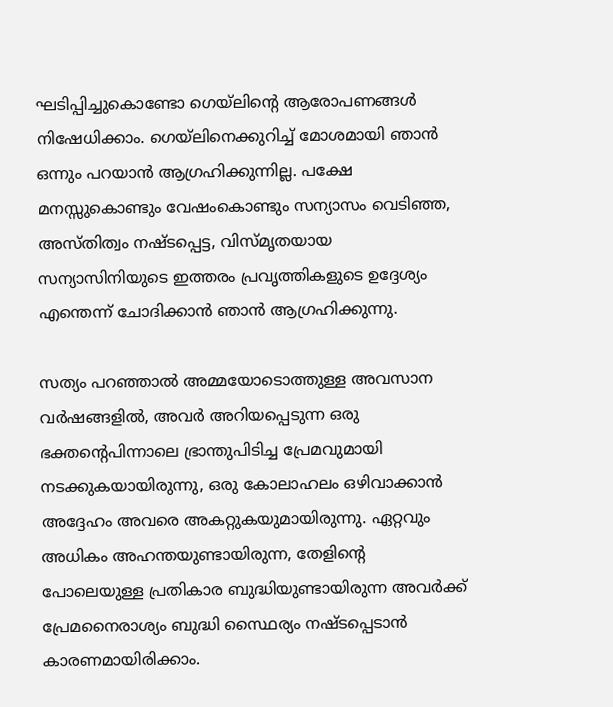ഘടിപ്പിച്ചുകൊണ്ടോ ഗെയ്‌ലിന്റെ ആരോപണങ്ങള്‍ നിഷേധിക്കാം. ഗെയ്‌ലിനെക്കുറിച്ച് മോശമായി ഞാന്‍ ഒന്നും പറയാന്‍ ആഗ്രഹിക്കുന്നില്ല. പക്ഷേ മനസ്സുകൊണ്ടും വേഷംകൊണ്ടും സന്യാസം വെടിഞ്ഞ, അസ്തിത്വം നഷ്ടപ്പെട്ട, വിസ്മൃതയായ സന്യാസിനിയുടെ ഇത്തരം പ്രവൃത്തികളുടെ ഉദ്ദേശ്യം എന്തെന്ന് ചോദിക്കാന്‍ ഞാന്‍ ആഗ്രഹിക്കുന്നു.

സത്യം പറഞ്ഞാല്‍ അമ്മയോടൊത്തുള്ള അവസാന വര്‍ഷങ്ങളില്‍, അവര്‍ അറിയപ്പെടുന്ന ഒരു ഭക്തന്റെപിന്നാലെ ഭ്രാന്തുപിടിച്ച പ്രേമവുമായി നടക്കുകയായിരുന്നു, ഒരു കോലാഹലം ഒഴിവാക്കാന്‍ അദ്ദേഹം അവരെ അകറ്റുകയുമായിരുന്നു. ഏറ്റവും അധികം അഹന്തയുണ്ടായിരുന്ന, തേളിന്റെ പോലെയുള്ള പ്രതികാര ബുദ്ധിയുണ്ടായിരുന്ന അവര്‍ക്ക്  പ്രേമനൈരാശ്യം ബുദ്ധി സ്ഥൈര്യം നഷ്ടപ്പെടാന്‍ കാരണമായിരിക്കാം.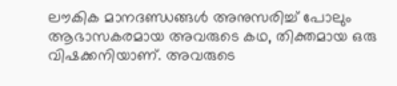ലൗകിക മാനദണ്ഡങ്ങള്‍ അനുസരിച്ച് പോലും ആഭാസകരമായ അവരുടെ കഥ, തിക്തമായ ഒരു വിഷക്കനിയാണ്. അവരുടെ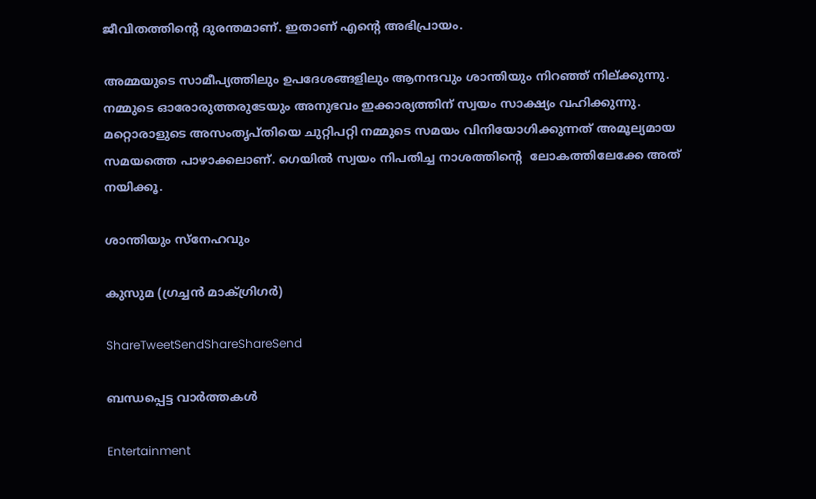ജീവിതത്തിന്റെ ദുരന്തമാണ്. ഇതാണ് എന്റെ അഭിപ്രായം.

അമ്മയുടെ സാമീപ്യത്തിലും ഉപദേശങ്ങളിലും ആനന്ദവും ശാന്തിയും നിറഞ്ഞ് നില്ക്കുന്നു. നമ്മുടെ ഓരോരുത്തരുടേയും അനുഭവം ഇക്കാര്യത്തിന് സ്വയം സാക്ഷ്യം വഹിക്കുന്നു. മറ്റൊരാളുടെ അസംതൃപ്തിയെ ചുറ്റിപറ്റി നമ്മുടെ സമയം വിനിയോഗിക്കുന്നത് അമൂല്യമായ സമയത്തെ പാഴാക്കലാണ്. ഗെയില്‍ സ്വയം നിപതിച്ച നാശത്തിന്റെ  ലോകത്തിലേക്കേ അത് നയിക്കൂ.

ശാന്തിയും സ്‌നേഹവും

കുസുമ (ഗ്രച്ചന്‍ മാക്ഗ്രിഗര്‍)

ShareTweetSendShareShareSend

ബന്ധപ്പെട്ട വാര്‍ത്തകള്‍

Entertainment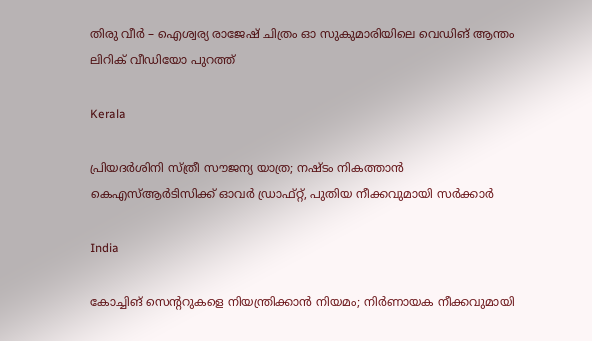തിരു വീർ – ഐശ്വര്യ രാജേഷ് ചിത്രം ഓ സുകുമാരിയിലെ വെഡിങ് ആന്തം ലിറിക് വീഡിയോ പുറത്ത്

Kerala

പ്രിയദ‌ർശിനി സ്ത്രീ സൗജന്യ യാത്ര; നഷ്ടം നികത്താൻ കെഎസ്ആർടിസിക്ക് ഓവർ ഡ്രാഫ്റ്റ്, പുതിയ നീക്കവുമായി സർക്കാർ

India

കോച്ചിങ് സെൻ്ററുകളെ നിയന്ത്രിക്കാൻ നിയമം; നിർണായക നീക്കവുമായി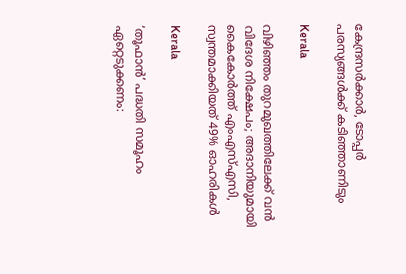കേന്ദ്രസർക്കാർ, ടോപ്പർ പരസ്യങ്ങൾക്ക് കടിഞ്ഞാണിടും

Kerala

വിഴിഞ്ഞം തുറമുഖത്തിലേക്ക് വൻ വിദേശ നിക്ഷേപം; അദാനിയുമായി കൈകോർത്ത് എംഎസ്എസി, സ്വന്തമാക്കിയത് 49% ഓഹരികൾ

Kerala

‘തൂഫാന്‍’ പദ്ധതി സമൂഹം ഏറ്റെടുക്കണം: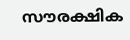സൗരക്ഷിക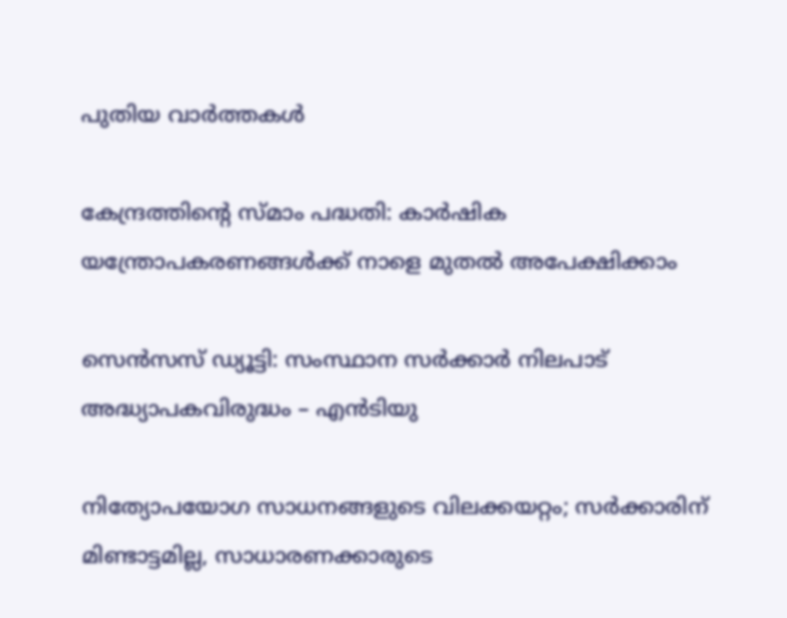പുതിയ വാര്‍ത്തകള്‍

കേന്ദ്രത്തിന്റെ സ്മാം പദ്ധതി: കാര്‍ഷിക യന്ത്രോപകരണങ്ങള്‍ക്ക് നാളെ മുതല്‍ അപേക്ഷിക്കാം

സെന്‍സസ് ഡ്യൂട്ടി: സംസ്ഥാന സര്‍ക്കാര്‍ നിലപാട് അദ്ധ്യാപകവിരുദ്ധം – എന്‍ടിയു

നിത്യോപയോഗ സാധനങ്ങളുടെ വിലക്കയറ്റം; സര്‍ക്കാരിന് മിണ്ടാട്ടമില്ല, സാധാരണക്കാരുടെ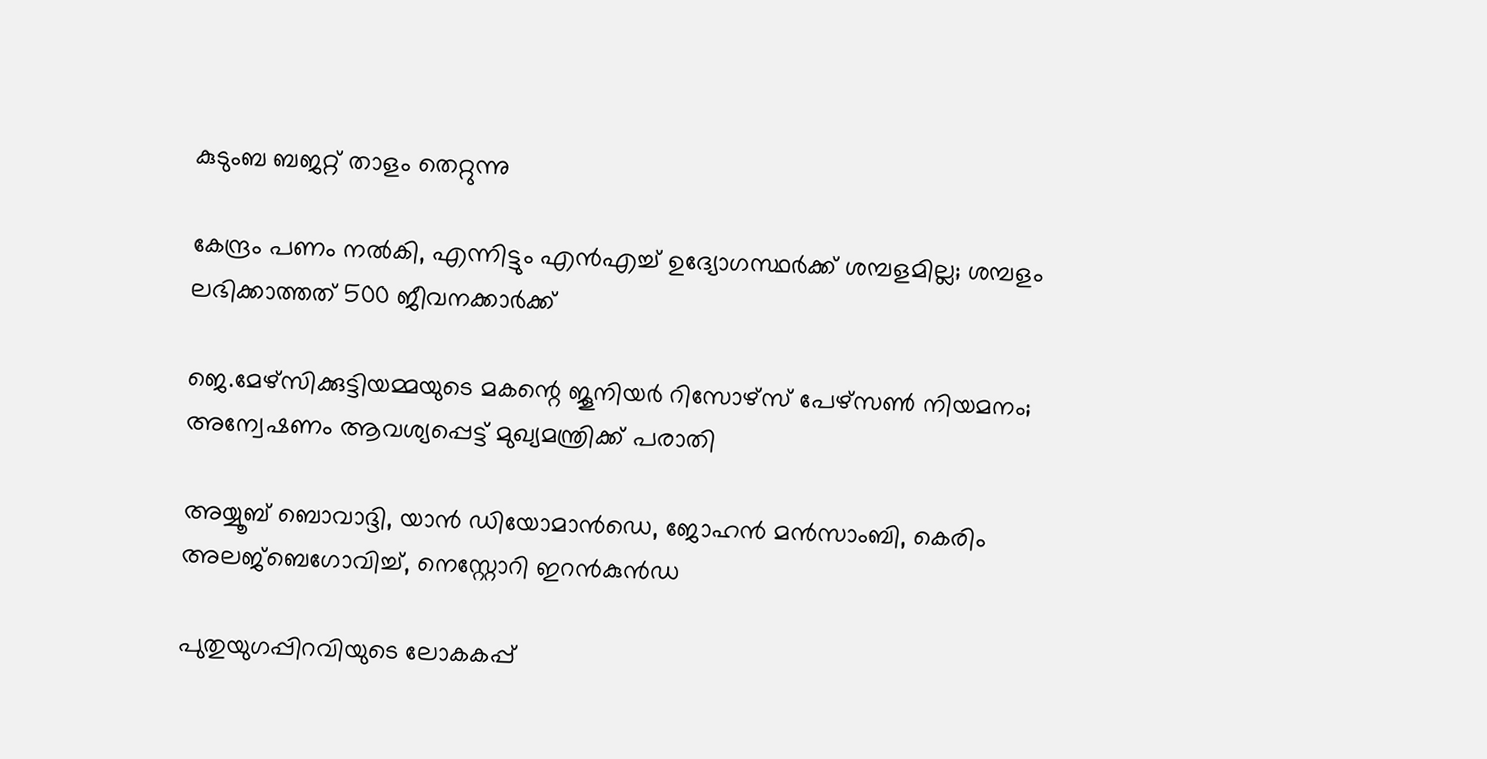കുടുംബ ബജറ്റ് താളം തെറ്റുന്നു

കേന്ദ്രം പണം നല്‍കി, എന്നിട്ടും എന്‍എച്ച് ഉദ്യോഗസ്ഥര്‍ക്ക് ശമ്പളമില്ല; ശമ്പളം ലഭിക്കാത്തത് 500 ജീവനക്കാര്‍ക്ക്

ജെ.മേഴ്‌സിക്കുട്ടിയമ്മയുടെ മകന്റെ ജൂനിയർ റിസോഴ്‌സ് പേഴ്‌സൺ നിയമനം; അന്വേഷണം ആവശ്യപ്പെട്ട് മുഖ്യമന്ത്രിക്ക് പരാതി

അയ്യൂബ് ബൊവാദ്ദി, യാന്‍ ഡിയോമാന്‍ഡെ, ജോഹന്‍ മന്‍സാംബി, കെരിം അലജ്ബെഗോവിച്ച്, നെസ്റ്റോറി ഇറന്‍കുന്‍ഡ

പുതുയുഗപ്പിറവിയുടെ ലോകകപ്പ്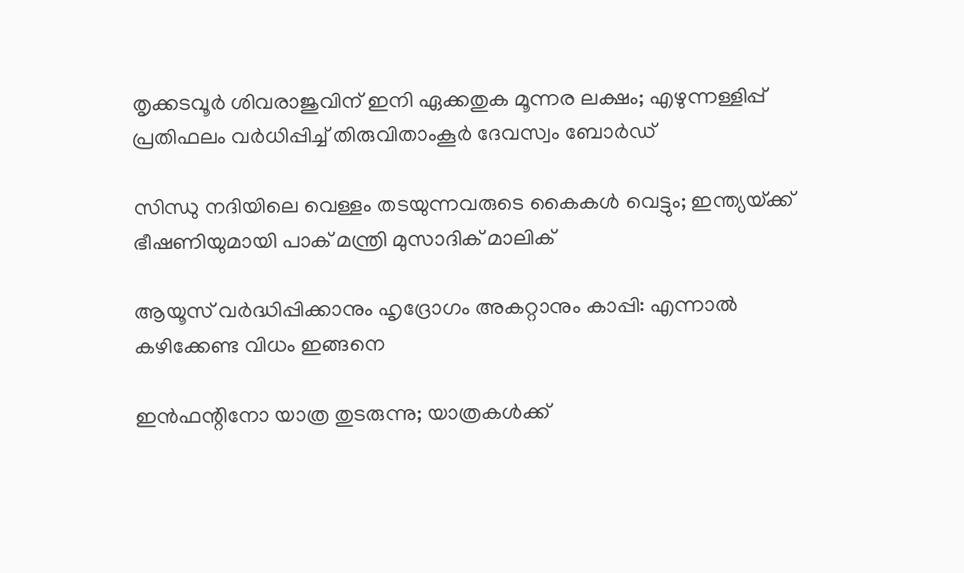തൃക്കടവൂര്‍ ശിവരാജുവിന് ഇനി ഏക്കതുക മൂന്നര ലക്ഷം; എഴുന്നള്ളിപ്പ് പ്രതിഫലം വര്‍ധിപ്പിച്ച് തിരുവിതാംകൂര്‍ ദേവസ്വം ബോര്‍ഡ്

സിന്ധു നദിയിലെ വെള്ളം തടയുന്നവരുടെ കൈകൾ വെട്ടും; ഇന്ത്യയ്‌ക്ക് ഭീഷണിയുമായി പാക് മന്ത്രി മുസാദിക് മാലിക്

ആയൂസ്‌ വർദ്ധിപ്പിക്കാനും ഹൃദ്രോഗം അകറ്റാനും കാപ്പി: എന്നാൽ കഴിക്കേണ്ട വിധം ഇങ്ങനെ

ഇന്‍ഫന്റിനോ യാത്ര തുടരുന്നു; യാത്രകള്‍ക്ക്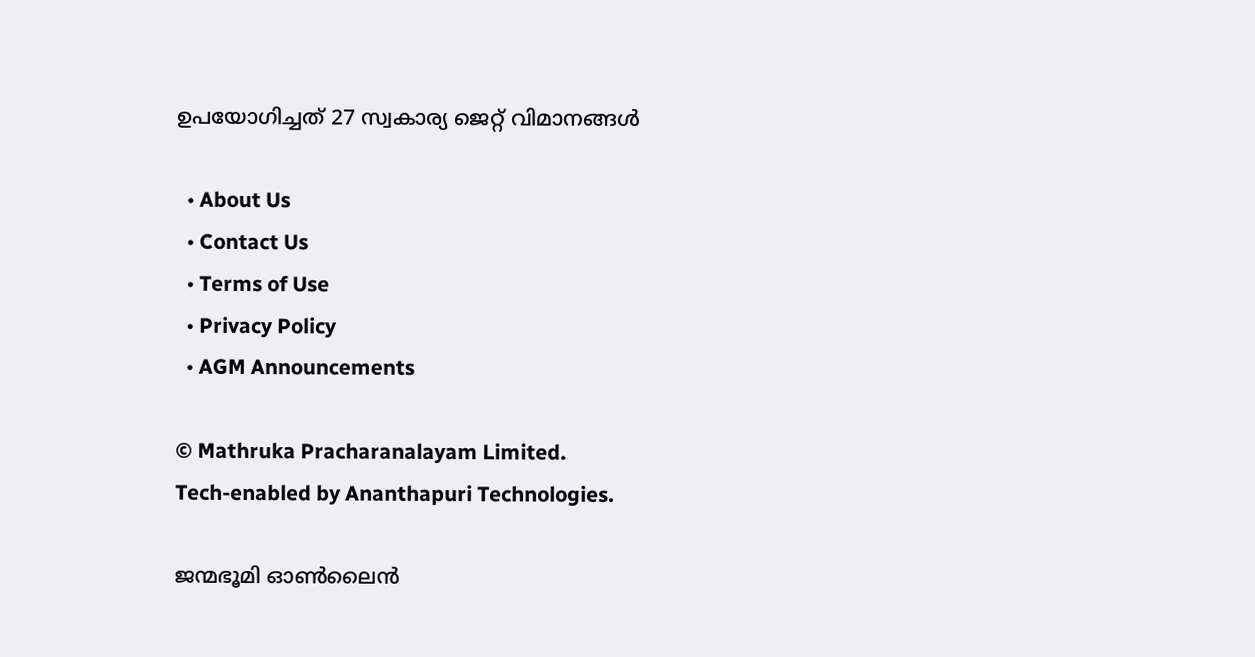ഉപയോഗിച്ചത് 27 സ്വകാര്യ ജെറ്റ് വിമാനങ്ങള്‍

  • About Us
  • Contact Us
  • Terms of Use
  • Privacy Policy
  • AGM Announcements

© Mathruka Pracharanalayam Limited.
Tech-enabled by Ananthapuri Technologies.

ജന്മഭൂമി ഓണ്‍ലൈന്‍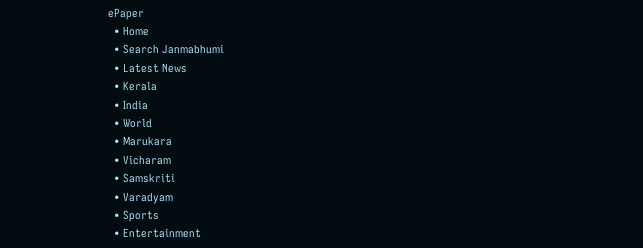ePaper
  • Home
  • Search Janmabhumi
  • Latest News
  • Kerala
  • India
  • World
  • Marukara
  • Vicharam
  • Samskriti
  • Varadyam
  • Sports
  • Entertainment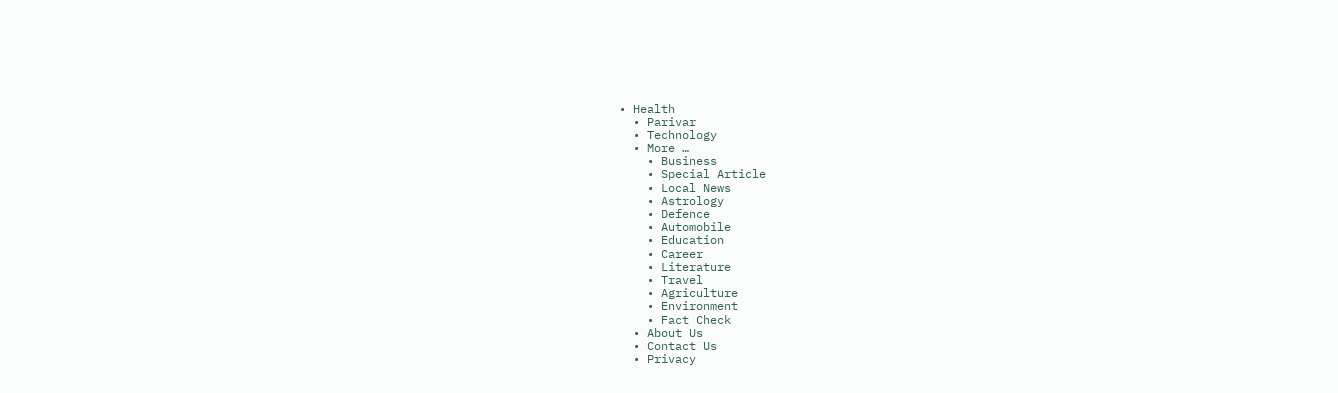• Health
  • Parivar
  • Technology
  • More …
    • Business
    • Special Article
    • Local News
    • Astrology
    • Defence
    • Automobile
    • Education
    • Career
    • Literature
    • Travel
    • Agriculture
    • Environment
    • Fact Check
  • About Us
  • Contact Us
  • Privacy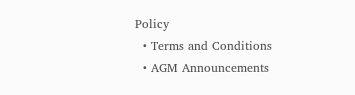Policy
  • Terms and Conditions
  • AGM Announcements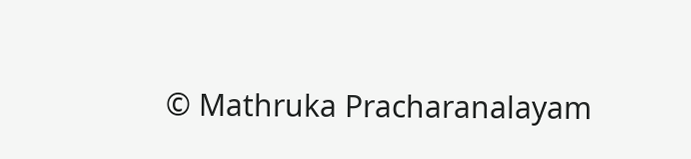© Mathruka Pracharanalayam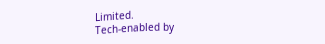Limited.
Tech-enabled by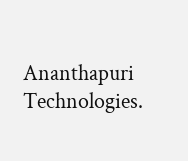Ananthapuri Technologies.